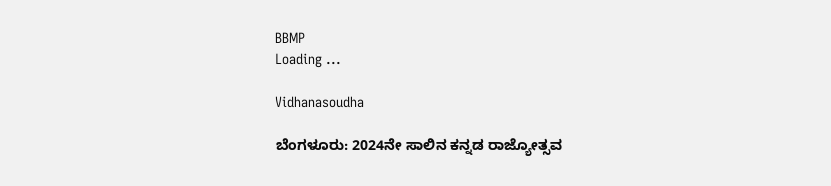BBMP
Loading ...

Vidhanasoudha

ಬೆಂಗಳೂರು: 2024ನೇ ಸಾಲಿನ ಕನ್ನಡ ರಾಜ್ಯೋತ್ಸವ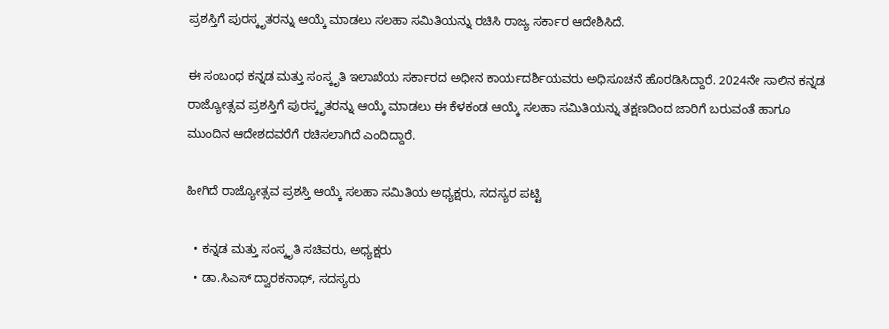ಪ್ರಶಸ್ತಿಗೆ ಪುರಸ್ಕೃತರನ್ನು ಆಯ್ಕೆ ಮಾಡಲು ಸಲಹಾ ಸಮಿತಿಯನ್ನು ರಚಿಸಿ ರಾಜ್ಯ ಸರ್ಕಾರ ಆದೇಶಿಸಿದೆ.

ಈ ಸಂಬಂಧ ಕನ್ನಡ ಮತ್ತು ಸಂಸ್ಕೃತಿ ಇಲಾಖೆಯ ಸರ್ಕಾರದ ಅಧೀನ ಕಾರ್ಯದರ್ಶಿಯವರು ಅಧಿಸೂಚನೆ ಹೊರಡಿಸಿದ್ದಾರೆ. 2024ನೇ ಸಾಲಿನ ಕನ್ನಡ ರಾಜ್ಯೋತ್ಸವ ಪ್ರಶಸ್ತಿಗೆ ಪುರಸ್ಕೃತರನ್ನು ಆಯ್ಕೆ ಮಾಡಲು ಈ ಕೆಳಕಂಡ ಆಯ್ಕೆ ಸಲಹಾ ಸಮಿತಿಯನ್ನು ತಕ್ಷಣದಿಂದ ಜಾರಿಗೆ ಬರುವಂತೆ ಹಾಗೂ ಮುಂದಿನ ಆದೇಶದವರೆಗೆ ರಚಿಸಲಾಗಿದೆ ಎಂದಿದ್ದಾರೆ.

ಹೀಗಿದೆ ರಾಜ್ಯೋತ್ಸವ ಪ್ರಶಸ್ತಿ ಆಯ್ಕೆ ಸಲಹಾ ಸಮಿತಿಯ ಅಧ್ಯಕ್ಷರು, ಸದಸ್ಯರ ಪಟ್ಟಿ

  • ಕನ್ನಡ ಮತ್ತು ಸಂಸ್ಕೃತಿ ಸಚಿವರು, ಅಧ್ಯಕ್ಷರು
  • ಡಾ.ಸಿಎಸ್ ದ್ವಾರಕನಾಥ್, ಸದಸ್ಯರು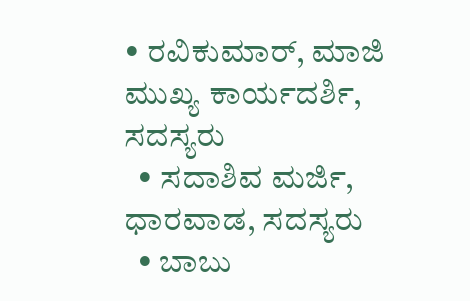• ರವಿಕುಮಾರ್, ಮಾಜಿ ಮುಖ್ಯ ಕಾರ್ಯದರ್ಶಿ, ಸದಸ್ಯರು
  • ಸದಾಶಿವ ಮರ್ಜಿ, ಧಾರವಾಡ, ಸದಸ್ಯರು
  • ಬಾಬು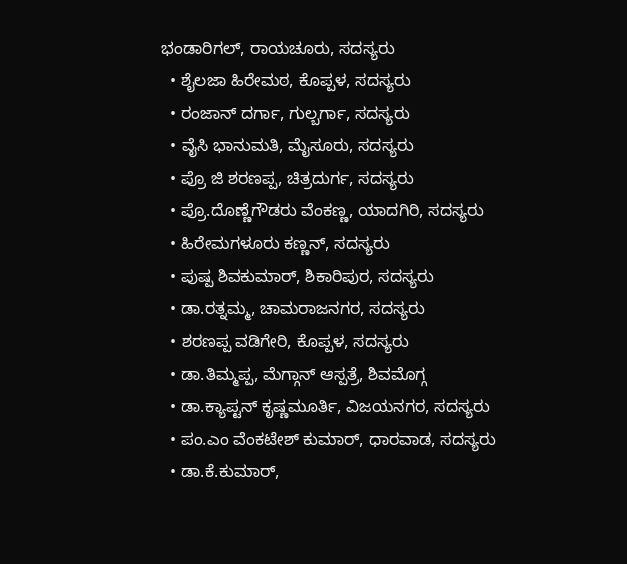ಭಂಡಾರಿಗಲ್, ರಾಯಚೂರು, ಸದಸ್ಯರು
  • ಶೈಲಜಾ ಹಿರೇಮಠ, ಕೊಪ್ಪಳ, ಸದಸ್ಯರು
  • ರಂಜಾನ್ ದರ್ಗಾ, ಗುಲ್ಬರ್ಗಾ, ಸದಸ್ಯರು
  • ವೈಸಿ ಭಾನುಮತಿ, ಮೈಸೂರು, ಸದಸ್ಯರು
  • ಪ್ರೊ ಜಿ ಶರಣಪ್ಪ, ಚಿತ್ರದುರ್ಗ, ಸದಸ್ಯರು
  • ಪ್ರೊ.ದೊಣ್ಣೆಗೌಡರು ವೆಂಕಣ್ಣ, ಯಾದಗಿರಿ, ಸದಸ್ಯರು
  • ಹಿರೇಮಗಳೂರು ಕಣ್ಣನ್, ಸದಸ್ಯರು
  • ಪುಷ್ಪ ಶಿವಕುಮಾರ್, ಶಿಕಾರಿಪುರ, ಸದಸ್ಯರು
  • ಡಾ.ರತ್ನಮ್ಮ, ಚಾಮರಾಜನಗರ, ಸದಸ್ಯರು
  • ಶರಣಪ್ಪ ವಡಿಗೇರಿ, ಕೊಪ್ಪಳ, ಸದಸ್ಯರು
  • ಡಾ.ತಿಮ್ಮಪ್ಪ, ಮೆಗ್ಗಾನ್ ಆಸ್ಪತ್ರೆ, ಶಿವಮೊಗ್ಗ
  • ಡಾ.ಕ್ಯಾಪ್ಟನ್ ಕೃಷ್ಣಮೂರ್ತಿ, ವಿಜಯನಗರ, ಸದಸ್ಯರು
  • ಪಂ.ಎಂ ವೆಂಕಟೇಶ್ ಕುಮಾರ್, ಧಾರವಾಡ, ಸದಸ್ಯರು
  • ಡಾ.ಕೆ.ಕುಮಾರ್,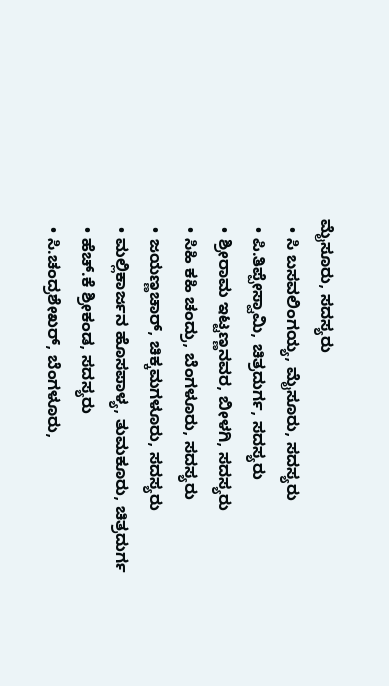ಮೈಸೂರು, ಸದಸ್ಯರು
  • ಸಿ ಬಸವಲಿಂಗಯ್ಯ, ಮೈಸೂರು, ಸದಸ್ಯರು
  • ಪಿ.ತಿಪ್ಪೇಸ್ವಾಮಿ, ಚಿತ್ರದುರ್ಗ, ಸದಸ್ಯರು
  • ಶ್ರೀರಾಮ ಇಟ್ಟಣ್ಣನವರ, ಬೀಳಗಿ, ಸದಸ್ಯರು
  • ಸಿಹಿ ಕಹಿ ಚಂದ್ರು, ಬೆಂಗಳೂರು, ಸದಸ್ಯರು
  • ಜಯಣ್ಣಚಾರ್, ಚಿಕ್ಕಮಗಳೂರು, ಸದಸ್ಯರು
  • ಮಲ್ಲಿಕಾರ್ಜನ ಹೊಸಪಾಳ್ಯ, ತುಮಕೂರು, ಚಿತ್ರದುರ್ಗ
  • ಹೆಚ್.ಕೆ ಶ್ರೀಕಂಡ, ಸದಸ್ಯರು
  • ಸಿ.ಚಂದ್ರಶೇಖರ್, ಬೆಂಗಳೂರು,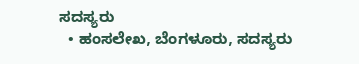ಸದಸ್ಯರು
  • ಹಂಸಲೇಖ, ಬೆಂಗಳೂರು, ಸದಸ್ಯರು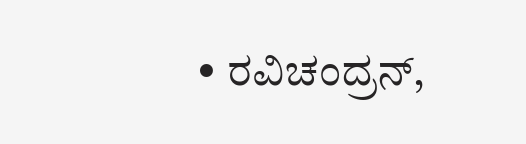• ರವಿಚಂದ್ರನ್,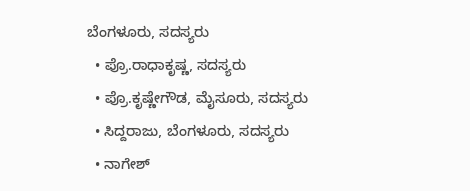ಬೆಂಗಳೂರು, ಸದಸ್ಯರು
  • ಪ್ರೊ.ರಾಧಾಕೃಷ್ಣ, ಸದಸ್ಯರು
  • ಪ್ರೊ.ಕೃಷ್ಣೇಗೌಡ, ಮೈಸೂರು, ಸದಸ್ಯರು
  • ಸಿದ್ದರಾಜು, ಬೆಂಗಳೂರು, ಸದಸ್ಯರು
  • ನಾಗೇಶ್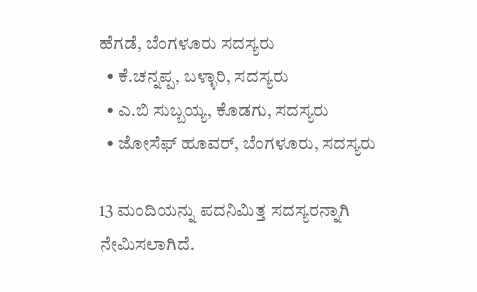ಹೆಗಡೆ, ಬೆಂಗಳೂರು ಸದಸ್ಯರು
  • ಕೆ.ಚನ್ನಪ್ಪ, ಬಳ್ಳಾರಿ, ಸದಸ್ಯರು
  • ಎ.ಬಿ ಸುಬ್ಬಯ್ಯ, ಕೊಡಗು, ಸದಸ್ಯರು
  • ಜೋಸೆಫ್ ಹೂವರ್, ಬೆಂಗಳೂರು, ಸದಸ್ಯರು

13 ಮಂದಿಯನ್ನು ಪದನಿಮಿತ್ತ ಸದಸ್ಯರನ್ನಾಗಿ ನೇಮಿಸಲಾಗಿದೆ.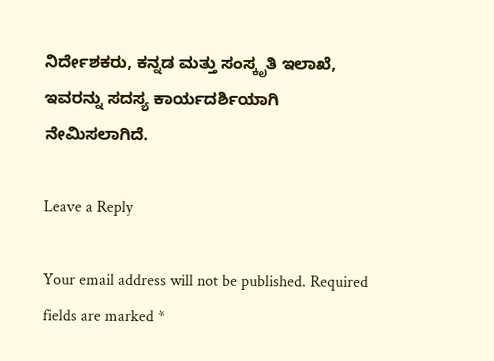ನಿರ್ದೇಶಕರು, ಕನ್ನಡ ಮತ್ತು ಸಂಸ್ಕೃತಿ ಇಲಾಖೆ, ಇವರನ್ನು ಸದಸ್ಯ ಕಾರ್ಯದರ್ಶಿಯಾಗಿ ನೇಮಿಸಲಾಗಿದೆ.

Leave a Reply

Your email address will not be published. Required fields are marked *